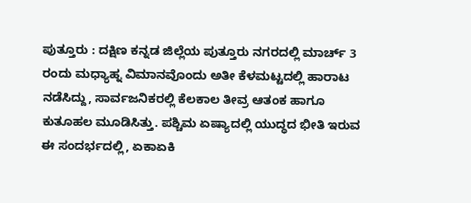ಪುತ್ತೂರು : ದಕ್ಷಿಣ ಕನ್ನಡ ಜಿಲ್ಲೆಯ ಪುತ್ತೂರು ನಗರದಲ್ಲಿ ಮಾರ್ಚ್ 3 ರಂದು ಮಧ್ಯಾಹ್ನ ವಿಮಾನವೊಂದು ಅತೀ ಕೆಳಮಟ್ಟದಲ್ಲಿ ಹಾರಾಟ ನಡೆಸಿದ್ದು, ಸಾರ್ವಜನಿಕರಲ್ಲಿ ಕೆಲಕಾಲ ತೀವ್ರ ಆತಂಕ ಹಾಗೂ ಕುತೂಹಲ ಮೂಡಿಸಿತ್ತು. ಪಶ್ಚಿಮ ಏಷ್ಯಾದಲ್ಲಿ ಯುದ್ಧದ ಭೀತಿ ಇರುವ ಈ ಸಂದರ್ಭದಲ್ಲಿ, ಏಕಾಏಕಿ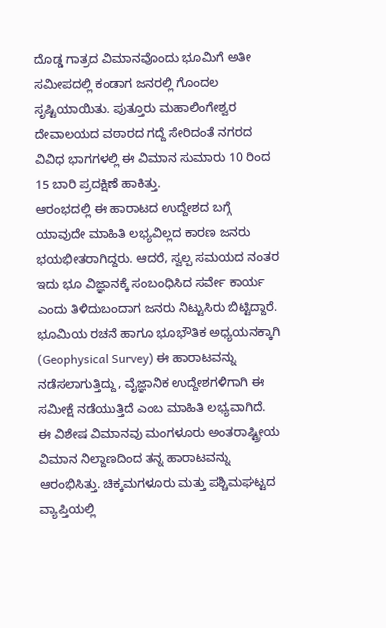ದೊಡ್ಡ ಗಾತ್ರದ ವಿಮಾನವೊಂದು ಭೂಮಿಗೆ ಅತೀ ಸಮೀಪದಲ್ಲಿ ಕಂಡಾಗ ಜನರಲ್ಲಿ ಗೊಂದಲ ಸೃಷ್ಟಿಯಾಯಿತು. ಪುತ್ತೂರು ಮಹಾಲಿಂಗೇಶ್ವರ ದೇವಾಲಯದ ವಠಾರದ ಗದ್ದೆ ಸೇರಿದಂತೆ ನಗರದ ವಿವಿಧ ಭಾಗಗಳಲ್ಲಿ ಈ ವಿಮಾನ ಸುಮಾರು 10 ರಿಂದ 15 ಬಾರಿ ಪ್ರದಕ್ಷಿಣೆ ಹಾಕಿತ್ತು.
ಆರಂಭದಲ್ಲಿ ಈ ಹಾರಾಟದ ಉದ್ದೇಶದ ಬಗ್ಗೆ ಯಾವುದೇ ಮಾಹಿತಿ ಲಭ್ಯವಿಲ್ಲದ ಕಾರಣ ಜನರು ಭಯಭೀತರಾಗಿದ್ದರು. ಆದರೆ, ಸ್ವಲ್ಪ ಸಮಯದ ನಂತರ ಇದು ಭೂ ವಿಜ್ಞಾನಕ್ಕೆ ಸಂಬಂಧಿಸಿದ ಸರ್ವೇ ಕಾರ್ಯ ಎಂದು ತಿಳಿದುಬಂದಾಗ ಜನರು ನಿಟ್ಟುಸಿರು ಬಿಟ್ಟಿದ್ದಾರೆ. ಭೂಮಿಯ ರಚನೆ ಹಾಗೂ ಭೂಭೌತಿಕ ಅಧ್ಯಯನಕ್ಕಾಗಿ (Geophysical Survey) ಈ ಹಾರಾಟವನ್ನು ನಡೆಸಲಾಗುತ್ತಿದ್ದು, ವೈಜ್ಞಾನಿಕ ಉದ್ದೇಶಗಳಿಗಾಗಿ ಈ ಸಮೀಕ್ಷೆ ನಡೆಯುತ್ತಿದೆ ಎಂಬ ಮಾಹಿತಿ ಲಭ್ಯವಾಗಿದೆ.
ಈ ವಿಶೇಷ ವಿಮಾನವು ಮಂಗಳೂರು ಅಂತರಾಷ್ಟ್ರೀಯ ವಿಮಾನ ನಿಲ್ದಾಣದಿಂದ ತನ್ನ ಹಾರಾಟವನ್ನು ಆರಂಭಿಸಿತ್ತು. ಚಿಕ್ಕಮಗಳೂರು ಮತ್ತು ಪಶ್ಚಿಮಘಟ್ಟದ ವ್ಯಾಪ್ತಿಯಲ್ಲಿ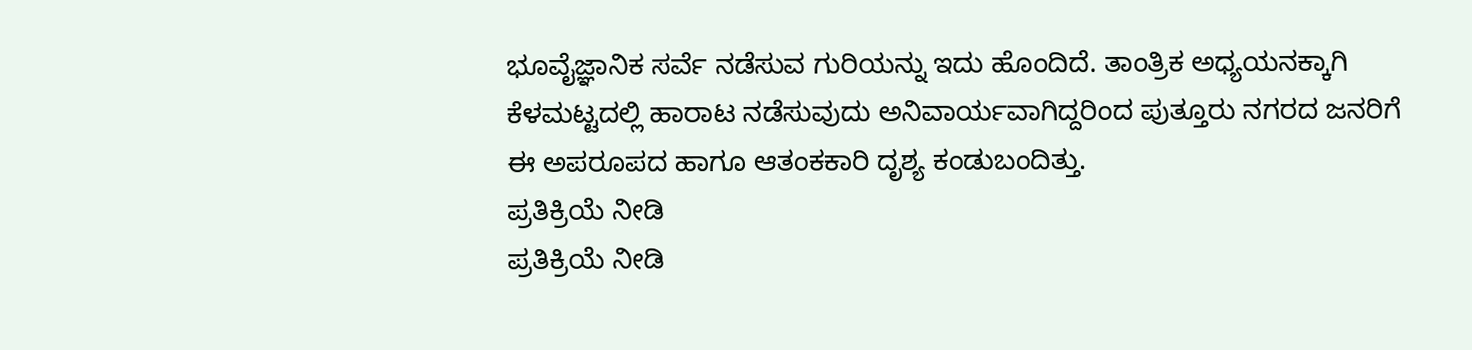ಭೂವೈಜ್ಞಾನಿಕ ಸರ್ವೆ ನಡೆಸುವ ಗುರಿಯನ್ನು ಇದು ಹೊಂದಿದೆ. ತಾಂತ್ರಿಕ ಅಧ್ಯಯನಕ್ಕಾಗಿ ಕೆಳಮಟ್ಟದಲ್ಲಿ ಹಾರಾಟ ನಡೆಸುವುದು ಅನಿವಾರ್ಯವಾಗಿದ್ದರಿಂದ ಪುತ್ತೂರು ನಗರದ ಜನರಿಗೆ ಈ ಅಪರೂಪದ ಹಾಗೂ ಆತಂಕಕಾರಿ ದೃಶ್ಯ ಕಂಡುಬಂದಿತ್ತು.
ಪ್ರತಿಕ್ರಿಯೆ ನೀಡಿ
ಪ್ರತಿಕ್ರಿಯೆ ನೀಡಿ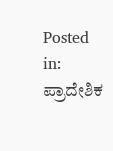Posted in: ಪ್ರಾದೇಶಿಕ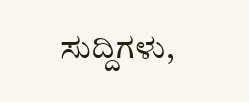ಸುದ್ದಿಗಳು,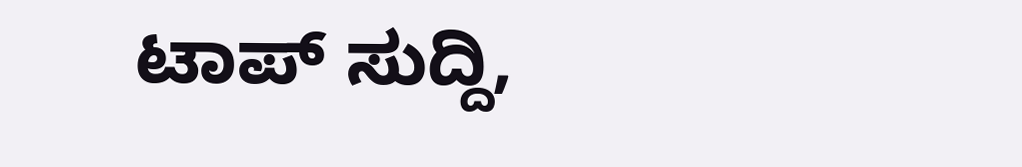ಟಾಪ್ ಸುದ್ದಿ,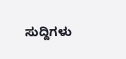ಸುದ್ದಿಗಳು